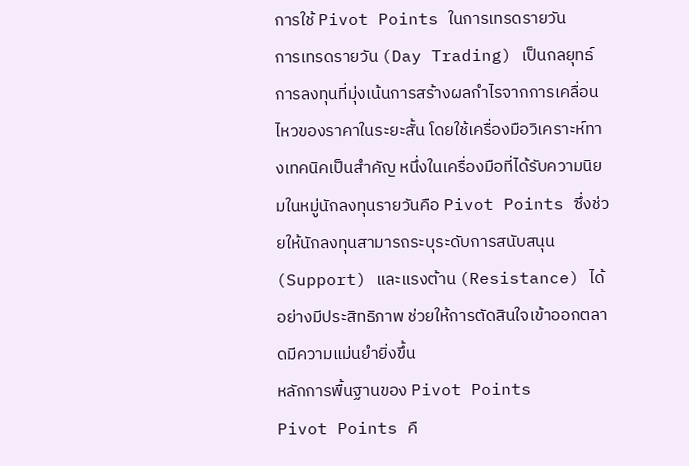การใช้ Pivot Points ในการเทรดรายวัน
การเทรดรายวัน (Day Trading) เป็นกลยุทธ์การลงทุนที่มุ่งเน้นการสร้างผลกำไรจากการเคลื่อนไหวของราคาในระยะสั้น โดยใช้เครื่องมือวิเคราะห์ทางเทคนิคเป็นสำคัญ หนึ่งในเครื่องมือที่ได้รับความนิยมในหมู่นักลงทุนรายวันคือ Pivot Points ซึ่งช่วยให้นักลงทุนสามารถระบุระดับการสนับสนุน (Support) และแรงต้าน (Resistance) ได้อย่างมีประสิทธิภาพ ช่วยให้การตัดสินใจเข้าออกตลาดมีความแม่นยำยิ่งขึ้น
หลักการพื้นฐานของ Pivot Points
Pivot Points คื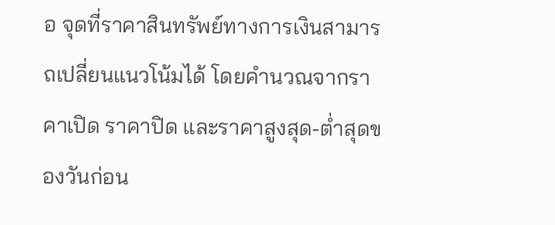อ จุดที่ราคาสินทรัพย์ทางการเงินสามารถเปลี่ยนแนวโน้มได้ โดยคำนวณจากราคาเปิด ราคาปิด และราคาสูงสุด-ต่ำสุดของวันก่อน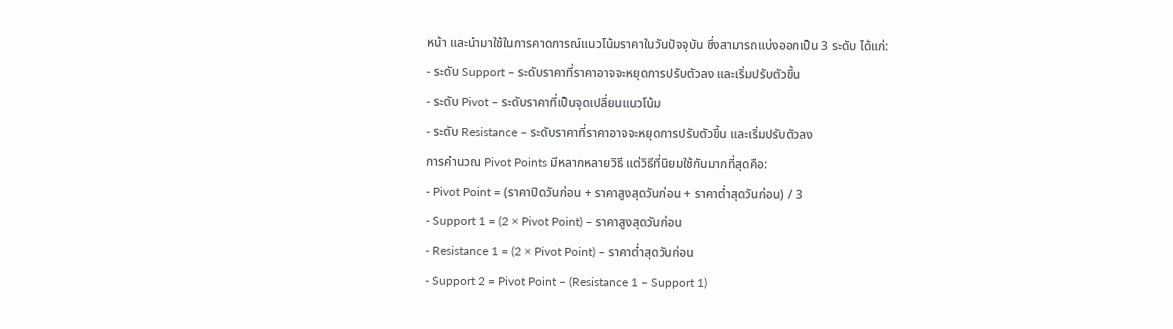หน้า และนำมาใช้ในการคาดการณ์แนวโน้มราคาในวันปัจจุบัน ซึ่งสามารถแบ่งออกเป็น 3 ระดับ ได้แก่:
- ระดับ Support – ระดับราคาที่ราคาอาจจะหยุดการปรับตัวลง และเริ่มปรับตัวขึ้น
- ระดับ Pivot – ระดับราคาที่เป็นจุดเปลี่ยนแนวโน้ม
- ระดับ Resistance – ระดับราคาที่ราคาอาจจะหยุดการปรับตัวขึ้น และเริ่มปรับตัวลง
การคำนวณ Pivot Points มีหลากหลายวิธี แต่วิธีที่นิยมใช้กันมากที่สุดคือ:
- Pivot Point = (ราคาปิดวันก่อน + ราคาสูงสุดวันก่อน + ราคาต่ำสุดวันก่อน) / 3
- Support 1 = (2 × Pivot Point) – ราคาสูงสุดวันก่อน
- Resistance 1 = (2 × Pivot Point) – ราคาต่ำสุดวันก่อน
- Support 2 = Pivot Point – (Resistance 1 – Support 1)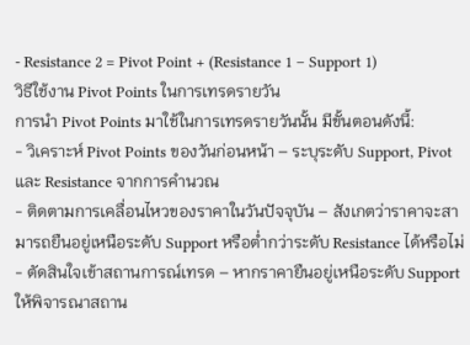- Resistance 2 = Pivot Point + (Resistance 1 – Support 1)
วิธีใช้งาน Pivot Points ในการเทรดรายวัน
การนำ Pivot Points มาใช้ในการเทรดรายวันนั้น มีขั้นตอนดังนี้:
- วิเคราะห์ Pivot Points ของวันก่อนหน้า – ระบุระดับ Support, Pivot และ Resistance จากการคำนวณ
- ติดตามการเคลื่อนไหวของราคาในวันปัจจุบัน – สังเกตว่าราคาจะสามารถยืนอยู่เหนือระดับ Support หรือต่ำกว่าระดับ Resistance ได้หรือไม่
- ตัดสินใจเข้าสถานการณ์เทรด – หากราคายืนอยู่เหนือระดับ Support ให้พิจารณาสถาน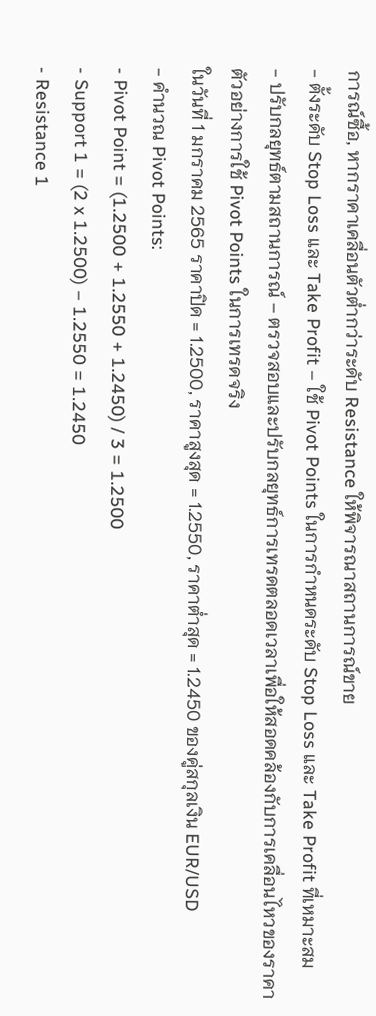การณ์ซื้อ, หากราคาเคลื่อนตัวต่ำกว่าระดับ Resistance ให้พิจารณาสถานการณ์ขาย
- ตั้งระดับ Stop Loss และ Take Profit – ใช้ Pivot Points ในการกำหนดระดับ Stop Loss และ Take Profit ที่เหมาะสม
- ปรับกลยุทธ์ตามสถานการณ์ – ตรวจสอบและปรับกลยุทธ์การเทรดตลอดเวลาเพื่อให้สอดคล้องกับการเคลื่อนไหวของราคา
ตัวอย่างการใช้ Pivot Points ในการเทรดจริง
ในวันที่ 1 มกราคม 2565 ราคาปิด = 1.2500, ราคาสูงสุด = 1.2550, ราคาต่ำสุด = 1.2450 ของคู่สกุลเงิน EUR/USD
- คำนวณ Pivot Points:
- Pivot Point = (1.2500 + 1.2550 + 1.2450) / 3 = 1.2500
- Support 1 = (2 x 1.2500) – 1.2550 = 1.2450
- Resistance 1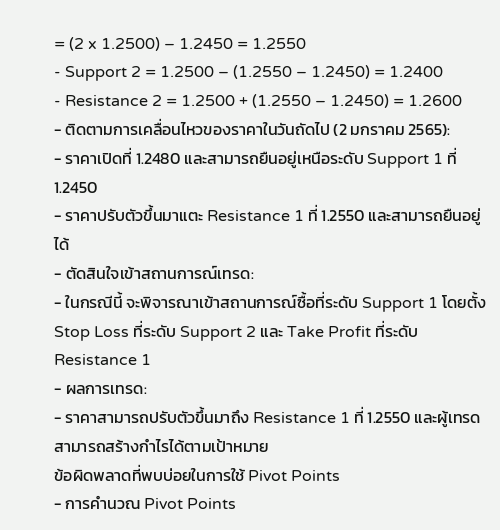= (2 x 1.2500) – 1.2450 = 1.2550
- Support 2 = 1.2500 – (1.2550 – 1.2450) = 1.2400
- Resistance 2 = 1.2500 + (1.2550 – 1.2450) = 1.2600
- ติดตามการเคลื่อนไหวของราคาในวันถัดไป (2 มกราคม 2565):
- ราคาเปิดที่ 1.2480 และสามารถยืนอยู่เหนือระดับ Support 1 ที่ 1.2450
- ราคาปรับตัวขึ้นมาแตะ Resistance 1 ที่ 1.2550 และสามารถยืนอยู่ได้
- ตัดสินใจเข้าสถานการณ์เทรด:
- ในกรณีนี้ จะพิจารณาเข้าสถานการณ์ซื้อที่ระดับ Support 1 โดยตั้ง Stop Loss ที่ระดับ Support 2 และ Take Profit ที่ระดับ Resistance 1
- ผลการเทรด:
- ราคาสามารถปรับตัวขึ้นมาถึง Resistance 1 ที่ 1.2550 และผู้เทรดสามารถสร้างกำไรได้ตามเป้าหมาย
ข้อผิดพลาดที่พบบ่อยในการใช้ Pivot Points
- การคำนวณ Pivot Points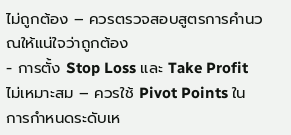ไม่ถูกต้อง – ควรตรวจสอบสูตรการคำนวณให้แน่ใจว่าถูกต้อง
- การตั้ง Stop Loss และ Take Profit ไม่เหมาะสม – ควรใช้ Pivot Points ในการกำหนดระดับเห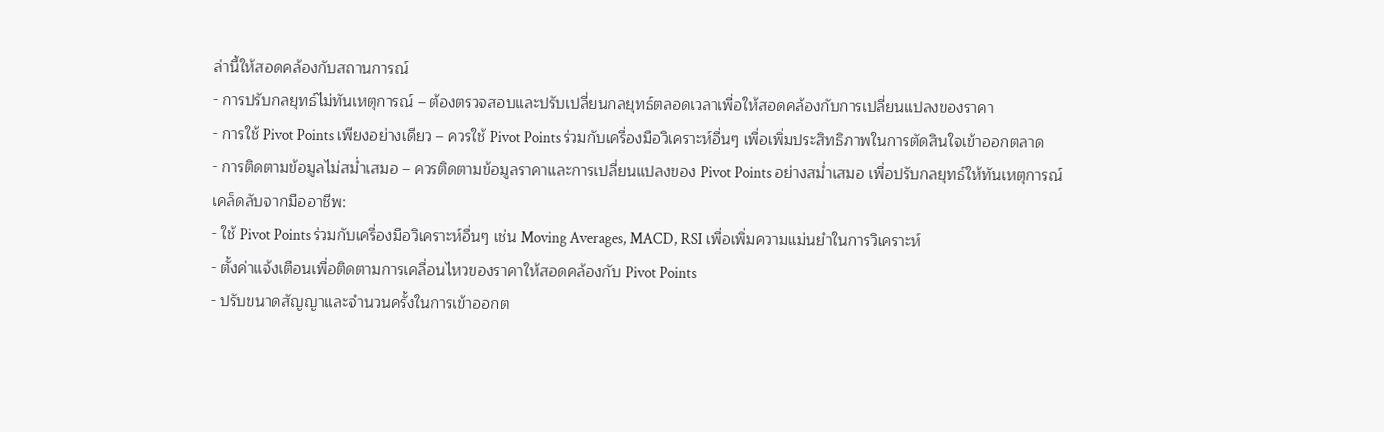ล่านี้ให้สอดคล้องกับสถานการณ์
- การปรับกลยุทธ์ไม่ทันเหตุการณ์ – ต้องตรวจสอบและปรับเปลี่ยนกลยุทธ์ตลอดเวลาเพื่อให้สอดคล้องกับการเปลี่ยนแปลงของราคา
- การใช้ Pivot Points เพียงอย่างเดียว – ควรใช้ Pivot Points ร่วมกับเครื่องมือวิเคราะห์อื่นๆ เพื่อเพิ่มประสิทธิภาพในการตัดสินใจเข้าออกตลาด
- การติดตามข้อมูลไม่สม่ำเสมอ – ควรติดตามข้อมูลราคาและการเปลี่ยนแปลงของ Pivot Points อย่างสม่ำเสมอ เพื่อปรับกลยุทธ์ให้ทันเหตุการณ์
เคล็ดลับจากมืออาชีพ:
- ใช้ Pivot Points ร่วมกับเครื่องมือวิเคราะห์อื่นๆ เช่น Moving Averages, MACD, RSI เพื่อเพิ่มความแม่นยำในการวิเคราะห์
- ตั้งค่าแจ้งเตือนเพื่อติดตามการเคลื่อนไหวของราคาให้สอดคล้องกับ Pivot Points
- ปรับขนาดสัญญาและจำนวนครั้งในการเข้าออกต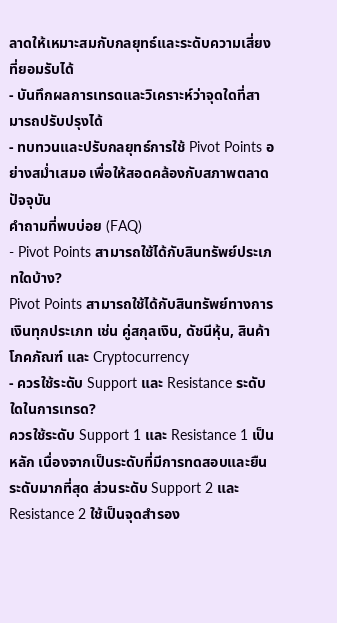ลาดให้เหมาะสมกับกลยุทธ์และระดับความเสี่ยงที่ยอมรับได้
- บันทึกผลการเทรดและวิเคราะห์ว่าจุดใดที่สามารถปรับปรุงได้
- ทบทวนและปรับกลยุทธ์การใช้ Pivot Points อย่างสม่ำเสมอ เพื่อให้สอดคล้องกับสภาพตลาดปัจจุบัน
คำถามที่พบบ่อย (FAQ)
- Pivot Points สามารถใช้ได้กับสินทรัพย์ประเภทใดบ้าง?
Pivot Points สามารถใช้ได้กับสินทรัพย์ทางการเงินทุกประเภท เช่น คู่สกุลเงิน, ดัชนีหุ้น, สินค้าโภคภัณฑ์ และ Cryptocurrency
- ควรใช้ระดับ Support และ Resistance ระดับใดในการเทรด?
ควรใช้ระดับ Support 1 และ Resistance 1 เป็นหลัก เนื่องจากเป็นระดับที่มีการทดสอบและยืนระดับมากที่สุด ส่วนระดับ Support 2 และ Resistance 2 ใช้เป็นจุดสำรอง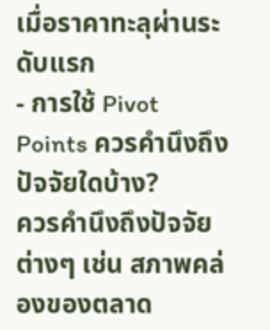เมื่อราคาทะลุผ่านระดับแรก
- การใช้ Pivot Points ควรคำนึงถึงปัจจัยใดบ้าง?
ควรคำนึงถึงปัจจัยต่างๆ เช่น สภาพคล่องของตลาด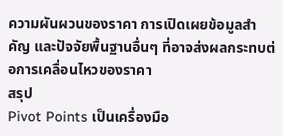ความผันผวนของราคา การเปิดเผยข้อมูลสำคัญ และปัจจัยพื้นฐานอื่นๆ ที่อาจส่งผลกระทบต่อการเคลื่อนไหวของราคา
สรุป
Pivot Points เป็นเครื่องมือ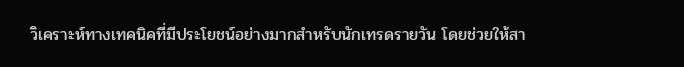วิเคราะห์ทางเทคนิคที่มีประโยชน์อย่างมากสำหรับนักเทรดรายวัน โดยช่วยให้สา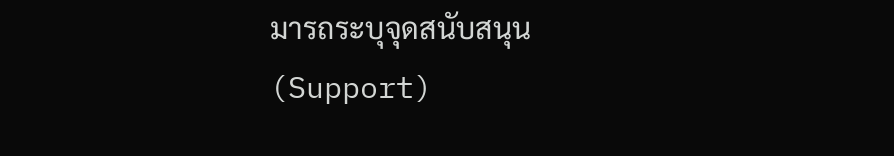มารถระบุจุดสนับสนุน (Support)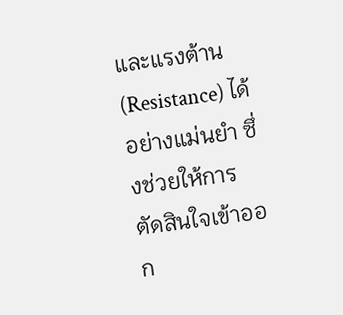และแรงต้าน (Resistance) ได้อย่างแม่นยำ ซึ่งช่วยให้การตัดสินใจเข้าออก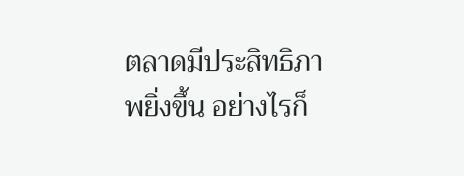ตลาดมีประสิทธิภาพยิ่งขึ้น อย่างไรก็